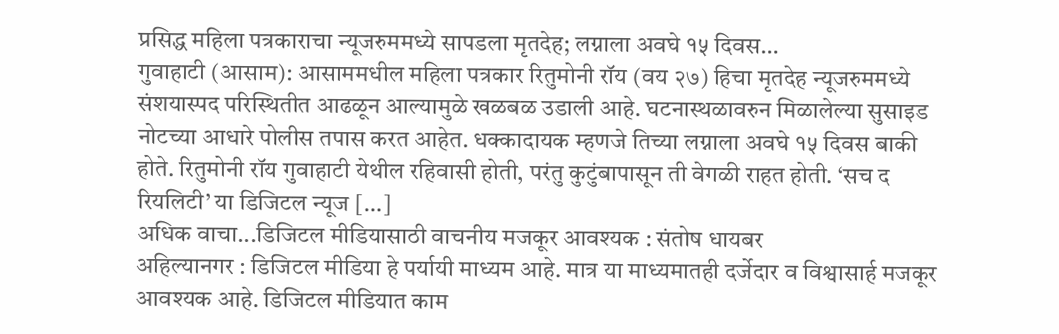प्रसिद्ध महिला पत्रकाराचा न्यूजरुममध्ये सापडला मृतदेह; लग्नाला अवघे १५ दिवस…
गुवाहाटी (आसाम): आसाममधील महिला पत्रकार रितुमोनी रॉय (वय २७) हिचा मृतदेह न्यूजरुममध्ये संशयास्पद परिस्थितीत आढळून आल्यामुळे खळबळ उडाली आहे. घटनास्थळावरुन मिळालेल्या सुसाइड नोटच्या आधारे पोलीस तपास करत आहेत. धक्कादायक म्हणजे तिच्या लग्नाला अवघे १५ दिवस बाकी होते. रितुमोनी रॉय गुवाहाटी येथील रहिवासी होती, परंतु कुटुंबापासून ती वेगळी राहत होती. ‘सच द रियलिटी’ या डिजिटल न्यूज […]
अधिक वाचा...डिजिटल मीडियासाठी वाचनीय मजकूर आवश्यक : संतोष धायबर
अहिल्यानगर : डिजिटल मीडिया हे पर्यायी माध्यम आहे. मात्र या माध्यमातही दर्जेदार व विश्वासार्ह मजकूर आवश्यक आहे. डिजिटल मीडियात काम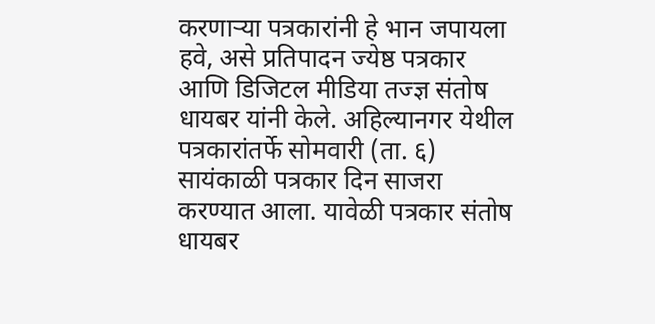करणाऱ्या पत्रकारांनी हे भान जपायला हवे, असे प्रतिपादन ज्येष्ठ पत्रकार आणि डिजिटल मीडिया तज्ज्ञ संतोष धायबर यांनी केले. अहिल्यानगर येथील पत्रकारांतर्फे सोमवारी (ता. ६) सायंकाळी पत्रकार दिन साजरा करण्यात आला. यावेळी पत्रकार संतोष धायबर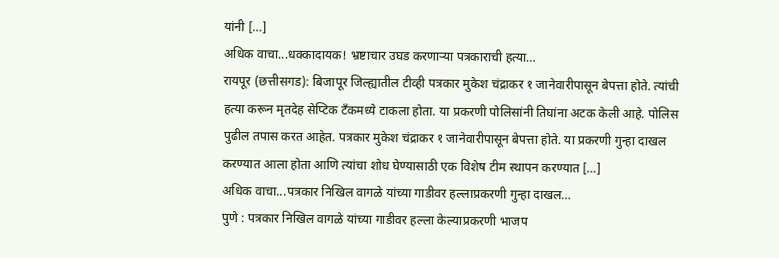यांनी […]
अधिक वाचा...धक्कादायक! भ्रष्टाचार उघड करणाऱ्या पत्रकाराची हत्या…
रायपूर (छत्तीसगड): बिजापूर जिल्ह्यातील टीव्ही पत्रकार मुकेश चंद्राकर १ जानेवारीपासून बेपत्ता होते. त्यांची हत्या करून मृतदेह सेप्टिक टँकमध्ये टाकला होता. या प्रकरणी पोलिसांनी तिघांना अटक केली आहे. पोलिस पुढील तपास करत आहेत. पत्रकार मुकेश चंद्राकर १ जानेवारीपासून बेपत्ता होते. या प्रकरणी गुन्हा दाखल करण्यात आला होता आणि त्यांचा शोध घेण्यासाठी एक विशेष टीम स्थापन करण्यात […]
अधिक वाचा...पत्रकार निखिल वागळे यांच्या गाडीवर हल्लाप्रकरणी गुन्हा दाखल…
पुणे : पत्रकार निखिल वागळे यांच्या गाडीवर हल्ला केल्याप्रकरणी भाजप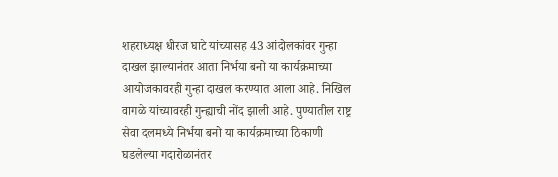शहराध्यक्ष धीरज घाटे यांच्यासह 43 आंदोलकांवर गुन्हा दाखल झाल्यानंतर आता निर्भया बनो या कार्यक्रमाच्या आयोजकावरही गुन्हा दाखल करण्यात आला आहे. निखिल वागळे यांच्यावरही गुन्ह्याची नोंद झाली आहे. पुण्यातील राष्ट्र सेवा दलमध्ये निर्भया बनो या कार्यक्रमाच्या ठिकाणी घडलेल्या गदारोळानंतर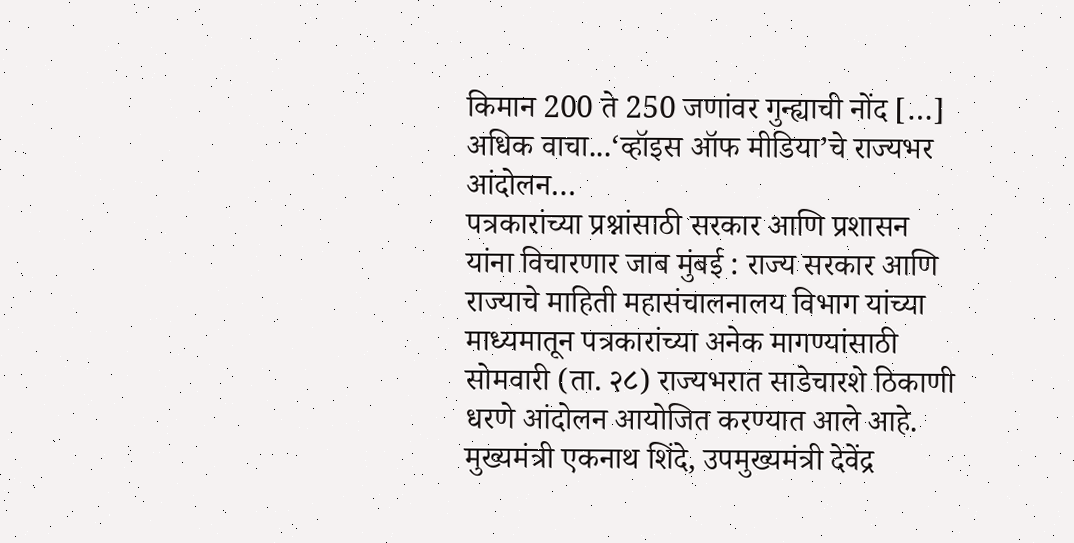किमान 200 ते 250 जणांवर गुन्ह्याची नोंद […]
अधिक वाचा...‘व्हॉइस ऑफ मीडिया’चे राज्यभर आंदोलन…
पत्रकारांच्या प्रश्नांसाठी सरकार आणि प्रशासन यांना विचारणार जाब मुंबई : राज्य सरकार आणि राज्याचे माहिती महासंचालनालय विभाग यांच्या माध्यमातून पत्रकारांच्या अनेक मागण्यांसाठी सोमवारी (ता. २८) राज्यभरात साडेचारशे ठिकाणी धरणे आंदोलन आयोजित करण्यात आले आहे. मुख्यमंत्री एकनाथ शिंदे, उपमुख्यमंत्री देवेंद्र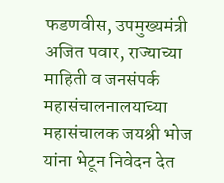फडणवीस, उपमुख्यमंत्री अजित पवार, राज्याच्या माहिती व जनसंपर्क महासंचालनालयाच्या महासंचालक जयश्री भोज यांना भेटून निवेदन देत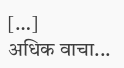[…]
अधिक वाचा...